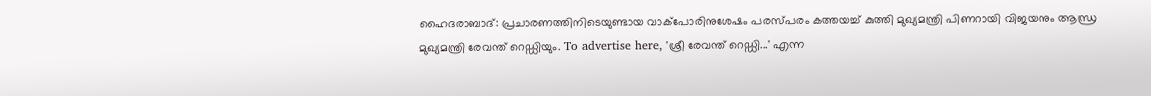ഹൈദരാബാദ്: പ്രചാരണത്തിനിടെയുണ്ടായ വാക്പോരിനുശേഷം പരസ്പരം കത്തയച്ച് കുത്തി മുഖ്യമന്ത്രി പിണറായി വിജയനും ആന്ധ്ര മുഖ്യമന്ത്രി രേവന്ത് റെഡ്ഡിയും. To advertise here, 'ശ്രീ രേവന്ത് റെഡ്ഡി...' എന്ന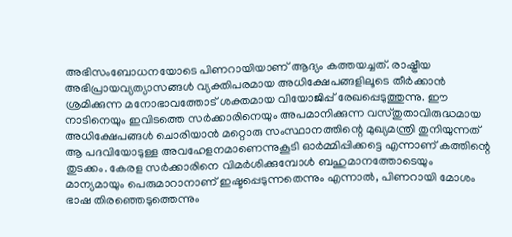അഭിസംബോധനയോടെ പിണറായിയാണ് ആദ്യം കത്തയച്ചത്. രാഷ്ട്രീയ അഭിപ്രായവ്യത്യാസങ്ങൾ വ്യക്തിപരമായ അധിക്ഷേപങ്ങളിലൂടെ തീർക്കാൻ ശ്രമിക്കുന്ന മനോഭാവത്തോട് ശക്തമായ വിയോജിപ്പ് രേഖപ്പെടുത്തുന്നു. ഈ നാടിനെയും ഇവിടത്തെ സർക്കാരിനെയും അപമാനിക്കുന്ന വസ്തുതാവിരുദ്ധമായ അധിക്ഷേപങ്ങൾ ചൊരിയാൻ മറ്റൊരു സംസ്ഥാനത്തിന്റെ മുഖ്യമന്ത്രി തുനിയുന്നത് ആ പദവിയോടുള്ള അവഹേളനമാണെന്നുകൂടി ഓർമ്മിപ്പിക്കട്ടെ എന്നാണ് കത്തിന്റെ തുടക്കം. കേരള സർക്കാരിനെ വിമർശിക്കുമ്പോൾ ബഹുമാനത്തോടെയും മാന്യമായും പെരുമാറാനാണ് ഇഷ്ടപ്പെടുന്നതെന്നും എന്നാൽ, പിണറായി മോശം ഭാഷ തിരഞ്ഞെടുത്തെന്നും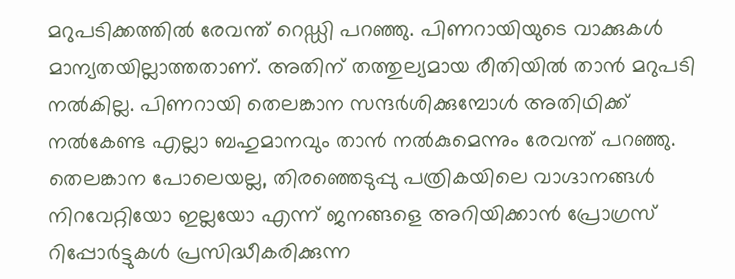മറുപടിക്കത്തിൽ രേവന്ത് റെഡ്ഡി പറഞ്ഞു. പിണറായിയുടെ വാക്കുകൾ മാന്യതയില്ലാത്തതാണ്. അതിന് തത്തുല്യമായ രീതിയിൽ താൻ മറുപടി നൽകില്ല. പിണറായി തെലങ്കാന സന്ദർശിക്കുമ്പോൾ അതിഥിക്ക് നൽകേണ്ട എല്ലാ ബഹുമാനവും താൻ നൽകുമെന്നും രേവന്ത് പറഞ്ഞു. തെലങ്കാന പോലെയല്ല, തിരഞ്ഞെടുപ്പു പത്രികയിലെ വാഗ്ദാനങ്ങൾ നിറവേറ്റിയോ ഇല്ലയോ എന്ന് ജനങ്ങളെ അറിയിക്കാൻ പ്രോഗ്രസ് റിപ്പോർട്ടുകൾ പ്രസിദ്ധീകരിക്കുന്ന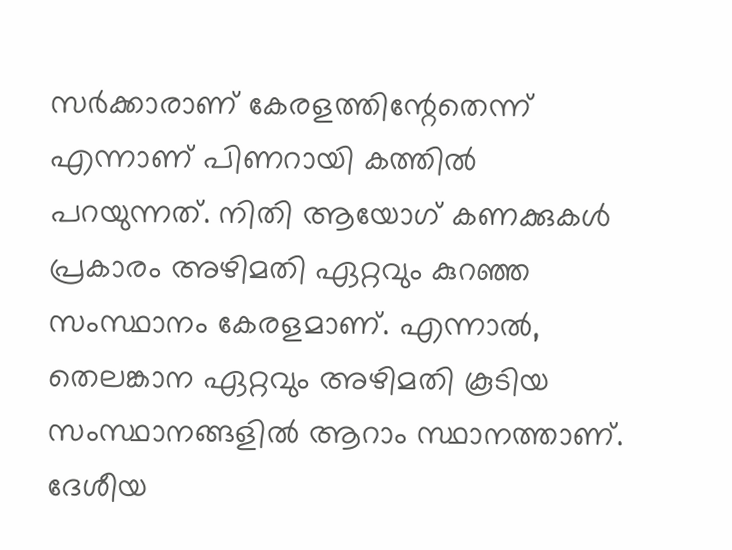സർക്കാരാണ് കേരളത്തിന്റേതെന്ന് എന്നാണ് പിണറായി കത്തിൽ പറയുന്നത്. നിതി ആയോഗ് കണക്കുകൾ പ്രകാരം അഴിമതി ഏറ്റവും കുറഞ്ഞ സംസ്ഥാനം കേരളമാണ്. എന്നാൽ, തെലങ്കാന ഏറ്റവും അഴിമതി കൂടിയ സംസ്ഥാനങ്ങളിൽ ആറാം സ്ഥാനത്താണ്. ദേശീയ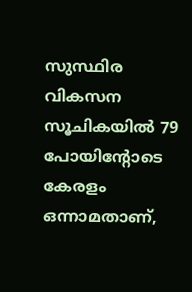സുസ്ഥിര വികസന സൂചികയിൽ 79 പോയിന്റോടെ കേരളം ഒന്നാമതാണ്,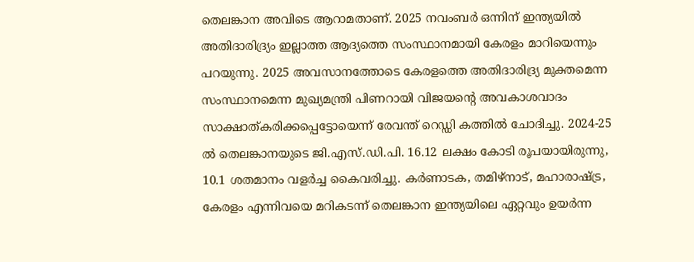തെലങ്കാന അവിടെ ആറാമതാണ്. 2025 നവംബർ ഒന്നിന് ഇന്ത്യയിൽ അതിദാരിദ്ര്യം ഇല്ലാത്ത ആദ്യത്തെ സംസ്ഥാനമായി കേരളം മാറിയെന്നും പറയുന്നു. 2025 അവസാനത്തോടെ കേരളത്തെ അതിദാരിദ്ര്യ മുക്തമെന്ന സംസ്ഥാനമെന്ന മുഖ്യമന്ത്രി പിണറായി വിജയന്റെ അവകാശവാദം സാക്ഷാത്കരിക്കപ്പെട്ടോയെന്ന് രേവന്ത് റെഡ്ഡി കത്തിൽ ചോദിച്ചു. 2024-25 ൽ തെലങ്കാനയുടെ ജി.എസ്.ഡി.പി. 16.12 ലക്ഷം കോടി രൂപയായിരുന്നു, 10.1 ശതമാനം വളർച്ച കൈവരിച്ചു. കർണാടക, തമിഴ്നാട്, മഹാരാഷ്ട്ര, കേരളം എന്നിവയെ മറികടന്ന് തെലങ്കാന ഇന്ത്യയിലെ ഏറ്റവും ഉയർന്ന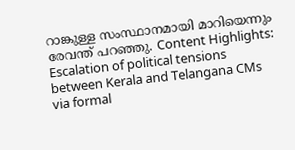റാങ്കുള്ള സംസ്ഥാനമായി മാറിയെന്നും രേവന്ത് പറഞ്ഞു. Content Highlights: Escalation of political tensions between Kerala and Telangana CMs via formal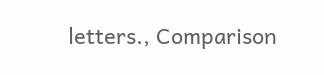letters., Comparison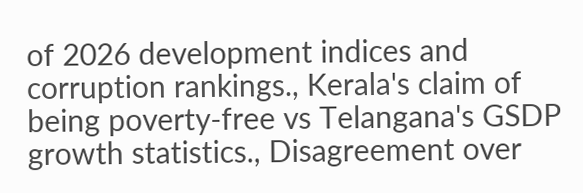of 2026 development indices and corruption rankings., Kerala's claim of being poverty-free vs Telangana's GSDP growth statistics., Disagreement over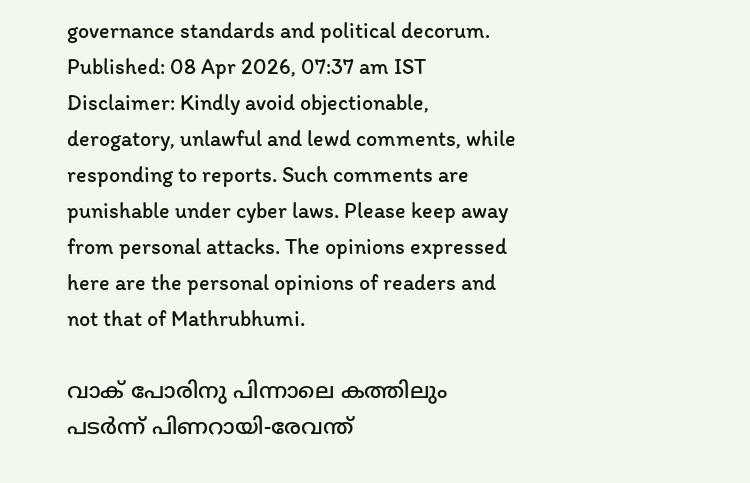governance standards and political decorum. Published: 08 Apr 2026, 07:37 am IST Disclaimer: Kindly avoid objectionable, derogatory, unlawful and lewd comments, while responding to reports. Such comments are punishable under cyber laws. Please keep away from personal attacks. The opinions expressed here are the personal opinions of readers and not that of Mathrubhumi.

വാക് പോരിനു പിന്നാലെ കത്തിലും പടർന്ന് പിണറായി-രേവന്ത്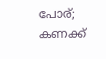പോര്; കണക്ക്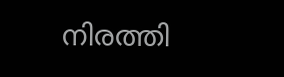നിരത്തി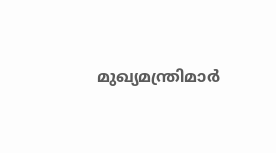മുഖ്യമന്ത്രിമാർ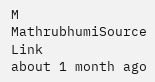M
MathrubhumiSource Link
about 1 month ago